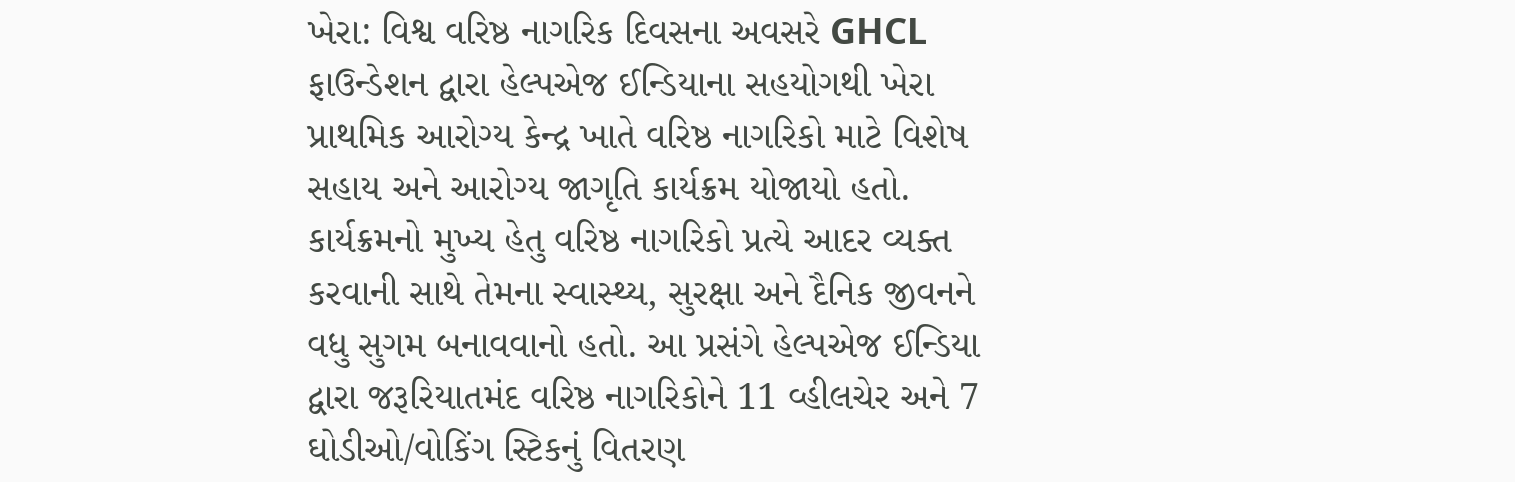ખેરા: વિશ્વ વરિષ્ઠ નાગરિક દિવસના અવસરે GHCL ફાઉન્ડેશન દ્વારા હેલ્પએજ ઈન્ડિયાના સહયોગથી ખેરા પ્રાથમિક આરોગ્ય કેન્દ્ર ખાતે વરિષ્ઠ નાગરિકો માટે વિશેષ સહાય અને આરોગ્ય જાગૃતિ કાર્યક્રમ યોજાયો હતો.
કાર્યક્રમનો મુખ્ય હેતુ વરિષ્ઠ નાગરિકો પ્રત્યે આદર વ્યક્ત કરવાની સાથે તેમના સ્વાસ્થ્ય, સુરક્ષા અને દૈનિક જીવનને વધુ સુગમ બનાવવાનો હતો. આ પ્રસંગે હેલ્પએજ ઈન્ડિયા દ્વારા જરૂરિયાતમંદ વરિષ્ઠ નાગરિકોને 11 વ્હીલચેર અને 7 ઘોડીઓ/વોકિંગ સ્ટિકનું વિતરણ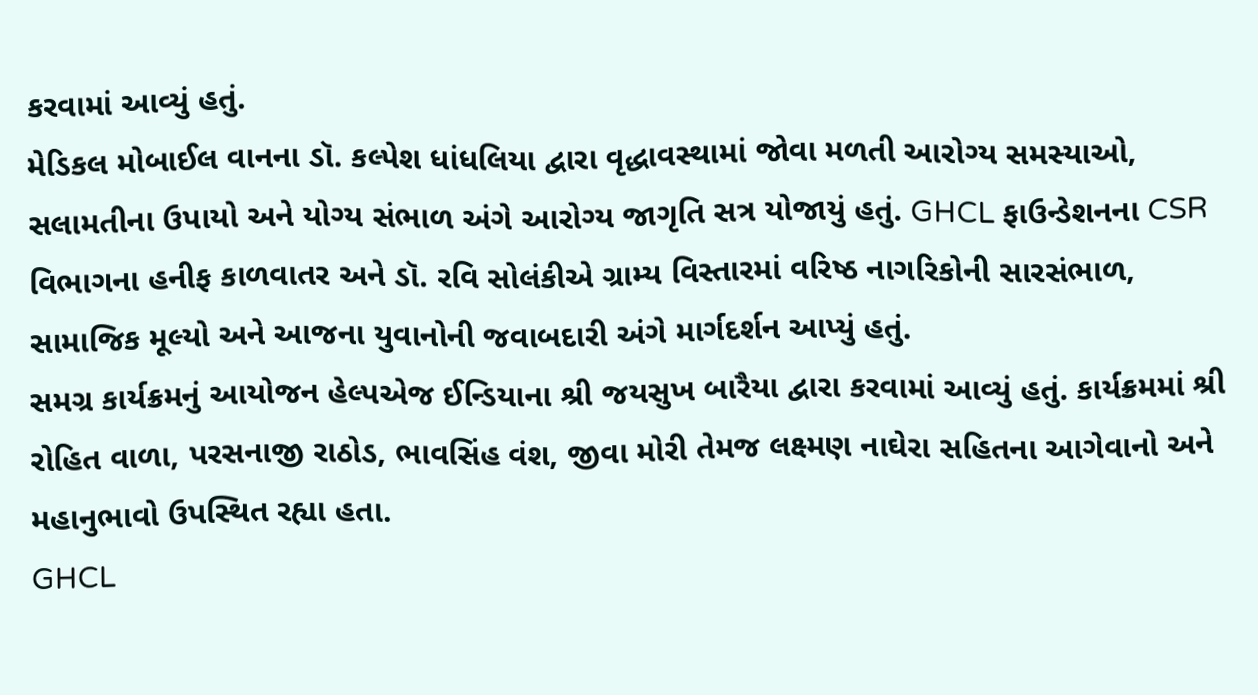કરવામાં આવ્યું હતું.
મેડિકલ મોબાઈલ વાનના ડૉ. કલ્પેશ ધાંધલિયા દ્વારા વૃદ્ધાવસ્થામાં જોવા મળતી આરોગ્ય સમસ્યાઓ, સલામતીના ઉપાયો અને યોગ્ય સંભાળ અંગે આરોગ્ય જાગૃતિ સત્ર યોજાયું હતું. GHCL ફાઉન્ડેશનના CSR વિભાગના હનીફ કાળવાતર અને ડૉ. રવિ સોલંકીએ ગ્રામ્ય વિસ્તારમાં વરિષ્ઠ નાગરિકોની સારસંભાળ, સામાજિક મૂલ્યો અને આજના યુવાનોની જવાબદારી અંગે માર્ગદર્શન આપ્યું હતું.
સમગ્ર કાર્યક્રમનું આયોજન હેલ્પએજ ઈન્ડિયાના શ્રી જયસુખ બારૈયા દ્વારા કરવામાં આવ્યું હતું. કાર્યક્રમમાં શ્રી રોહિત વાળા, પરસનાજી રાઠોડ, ભાવસિંહ વંશ, જીવા મોરી તેમજ લક્ષ્મણ નાઘેરા સહિતના આગેવાનો અને મહાનુભાવો ઉપસ્થિત રહ્યા હતા.
GHCL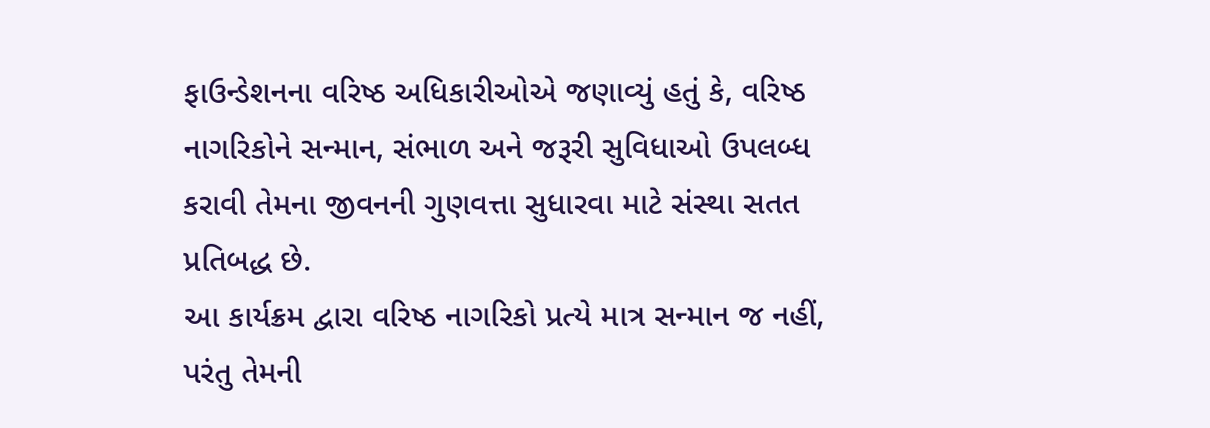ફાઉન્ડેશનના વરિષ્ઠ અધિકારીઓએ જણાવ્યું હતું કે, વરિષ્ઠ નાગરિકોને સન્માન, સંભાળ અને જરૂરી સુવિધાઓ ઉપલબ્ધ કરાવી તેમના જીવનની ગુણવત્તા સુધારવા માટે સંસ્થા સતત પ્રતિબદ્ધ છે.
આ કાર્યક્રમ દ્વારા વરિષ્ઠ નાગરિકો પ્રત્યે માત્ર સન્માન જ નહીં, પરંતુ તેમની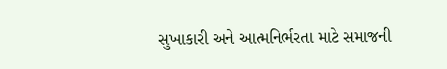સુખાકારી અને આત્મનિર્ભરતા માટે સમાજની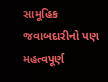સામૂહિક જવાબદારીનો પણ મહત્વપૂર્ણ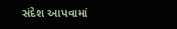સંદેશ આપવામાં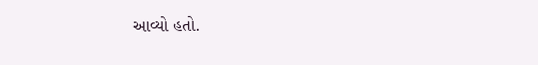આવ્યો હતો.